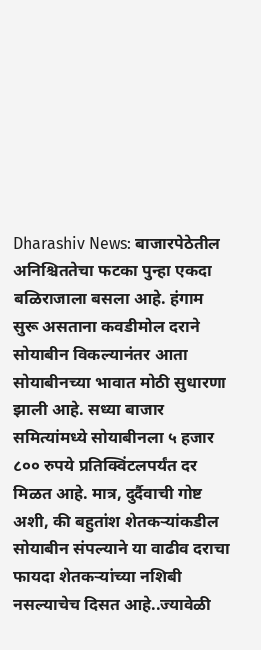Dharashiv News: बाजारपेठेतील अनिश्चिततेचा फटका पुन्हा एकदा बळिराजाला बसला आहे. हंगाम सुरू असताना कवडीमोल दराने सोयाबीन विकल्यानंतर आता सोयाबीनच्या भावात मोठी सुधारणा झाली आहे. सध्या बाजार समित्यांमध्ये सोयाबीनला ५ हजार ८०० रुपये प्रतिक्विंटलपर्यंत दर मिळत आहे. मात्र, दुर्दैवाची गोष्ट अशी, की बहुतांश शेतकऱ्यांकडील सोयाबीन संपल्याने या वाढीव दराचा फायदा शेतकऱ्यांच्या नशिबी नसल्याचेच दिसत आहे..ज्यावेळी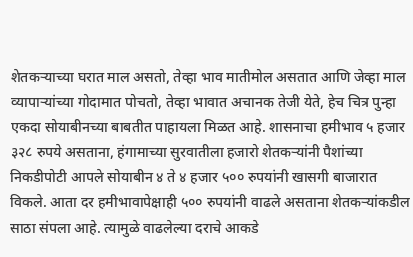शेतकऱ्याच्या घरात माल असतो, तेव्हा भाव मातीमोल असतात आणि जेव्हा माल व्यापाऱ्यांच्या गोदामात पोचतो, तेव्हा भावात अचानक तेजी येते, हेच चित्र पुन्हा एकदा सोयाबीनच्या बाबतीत पाहायला मिळत आहे. शासनाचा हमीभाव ५ हजार ३२८ रुपये असताना, हंगामाच्या सुरवातीला हजारो शेतकऱ्यांनी पैशांच्या निकडीपोटी आपले सोयाबीन ४ ते ४ हजार ५०० रुपयांनी खासगी बाजारात विकले. आता दर हमीभावापेक्षाही ५०० रुपयांनी वाढले असताना शेतकऱ्यांकडील साठा संपला आहे. त्यामुळे वाढलेल्या दराचे आकडे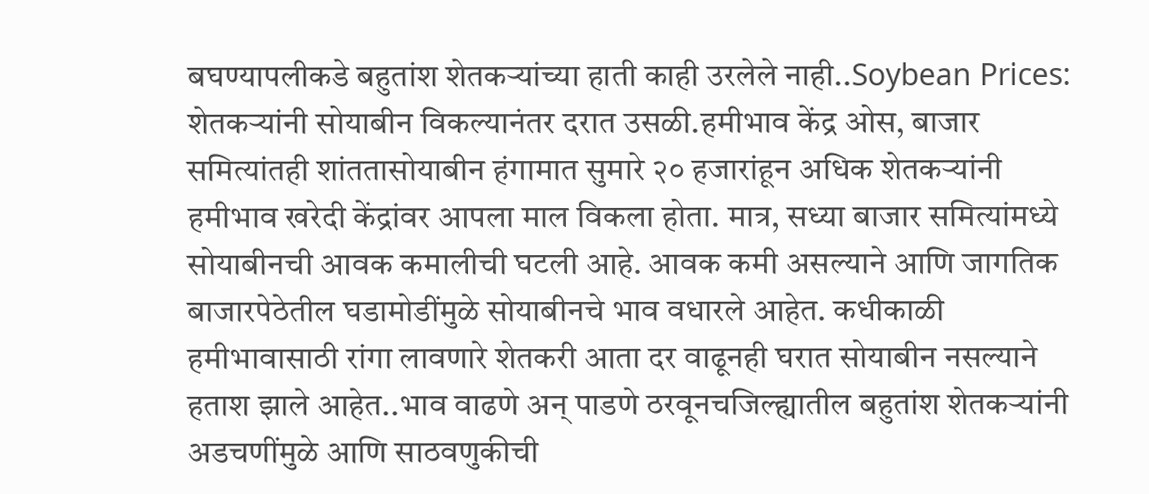बघण्यापलीकडे बहुतांश शेतकऱ्यांच्या हाती काही उरलेले नाही..Soybean Prices: शेतकऱ्यांनी सोयाबीन विकल्यानंतर दरात उसळी.हमीभाव केंद्र ओस, बाजार समित्यांतही शांततासोयाबीन हंगामात सुमारे २० हजारांहून अधिक शेतकऱ्यांनी हमीभाव खरेदी केंद्रांवर आपला माल विकला होता. मात्र, सध्या बाजार समित्यांमध्ये सोयाबीनची आवक कमालीची घटली आहे. आवक कमी असल्याने आणि जागतिक बाजारपेठेतील घडामोडींमुळे सोयाबीनचे भाव वधारले आहेत. कधीकाळी हमीभावासाठी रांगा लावणारे शेतकरी आता दर वाढूनही घरात सोयाबीन नसल्याने हताश झाले आहेत..भाव वाढणे अन् पाडणे ठरवूनचजिल्ह्यातील बहुतांश शेतकऱ्यांनी अडचणींमुळे आणि साठवणुकीची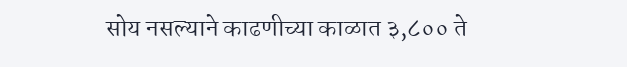सोय नसल्याने काढणीच्या काळात ३,८०० ते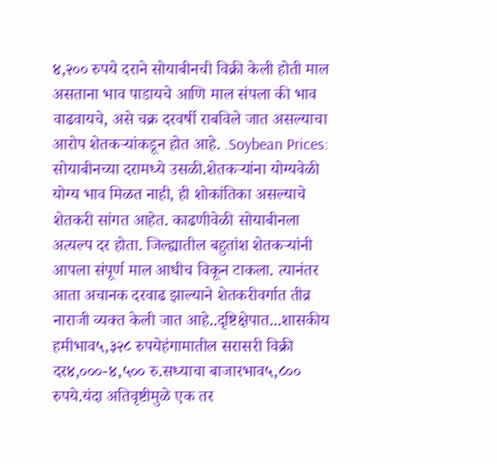४,२०० रुपये दराने सोयाबीनची विक्री केली होती माल असताना भाव पाडायचे आणि माल संपला की भाव वाढवायचे, असे चक्र दरवर्षी राबविले जात असल्याचा आरोप शेतकऱ्यांकडून होत आहे. .Soybean Prices: सोयाबीनच्या दरामध्ये उसळी.शेतकऱ्यांना योग्यवेळी योग्य भाव मिळत नाही, ही शोकांतिका असल्याचे शेतकरी सांगत आहेत. काढणीवेळी सोयाबीनला अत्यल्प दर होता. जिल्ह्यातील बहुतांश शेतकऱ्यांनी आपला संपूर्ण माल आधीच विकून टाकला. त्यानंतर आता अचानक दरवाढ झाल्याने शेतकरीवर्गात तीव्र नाराजी व्यक्त केली जात आहे..दृष्टिक्षेपात...शासकीय हमीभाव५,३२८ रुपयेहंगामातील सरासरी विक्री दर४,०००-४,५०० रु.सध्याचा बाजारभाव५,८०० रुपये.यंदा अतिवृष्टीमुळे एक तर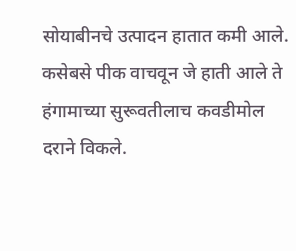सोयाबीनचे उत्पादन हातात कमी आले. कसेबसे पीक वाचवून जे हाती आले ते हंगामाच्या सुरूवतीलाच कवडीमोल दराने विकले.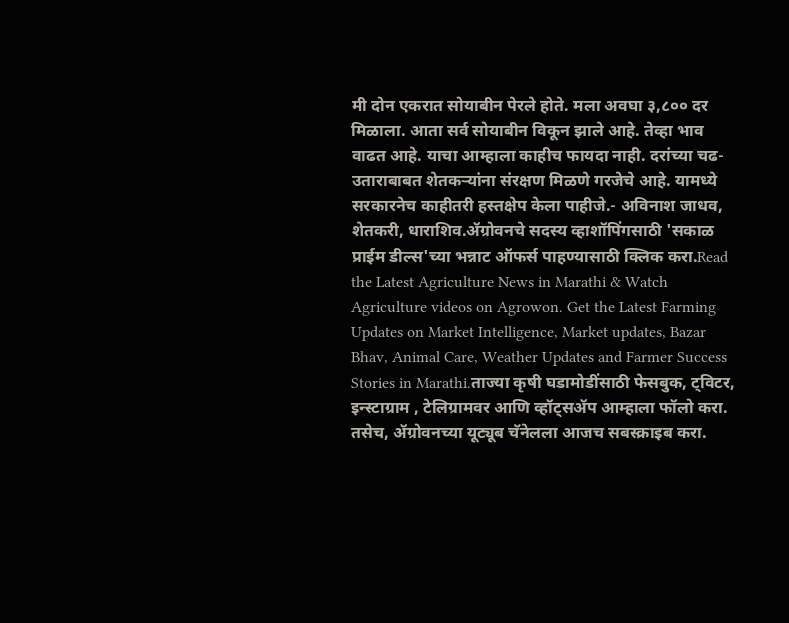मी दोन एकरात सोयाबीन पेरले होते. मला अवघा ३,८०० दर मिळाला. आता सर्व सोयाबीन विकून झाले आहे. तेव्हा भाव वाढत आहे. याचा आम्हाला काहीच फायदा नाही. दरांच्या चढ-उताराबाबत शेतकऱ्यांना संरक्षण मिळणे गरजेचे आहे. यामध्ये सरकारनेच काहीतरी हस्तक्षेप केला पाहीजे.- अविनाश जाधव, शेतकरी, धाराशिव.ॲग्रोवनचे सदस्य व्हाशॉपिंगसाठी 'सकाळ प्राईम डील्स'च्या भन्नाट ऑफर्स पाहण्यासाठी क्लिक करा.Read the Latest Agriculture News in Marathi & Watch Agriculture videos on Agrowon. Get the Latest Farming Updates on Market Intelligence, Market updates, Bazar Bhav, Animal Care, Weather Updates and Farmer Success Stories in Marathi.ताज्या कृषी घडामोडींसाठी फेसबुक, ट्विटर, इन्स्टाग्राम , टेलिग्रामवर आणि व्हॉट्सॲप आम्हाला फॉलो करा. तसेच, ॲग्रोवनच्या यूट्यूब चॅनेलला आजच सबस्क्राइब करा.